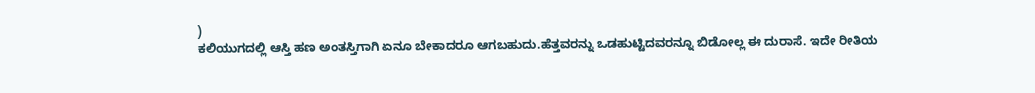)
ಕಲಿಯುಗದಲ್ಲಿ ಆಸ್ತಿ ಹಣ ಅಂತಸ್ತಿಗಾಗಿ ಏನೂ ಬೇಕಾದರೂ ಆಗಬಹುದು.ಹೆತ್ತವರನ್ನು ಒಡಹುಟ್ಟಿದವರನ್ನೂ ಬಿಡೋಲ್ಲ ಈ ದುರಾಸೆ. ಇದೇ ರೀತಿಯ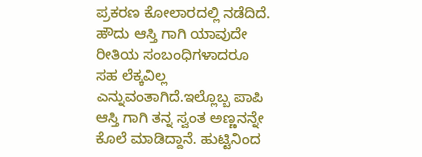ಪ್ರಕರಣ ಕೋಲಾರದಲ್ಲಿ ನಡೆದಿದೆ.
ಹೌದು ಆಸ್ತಿ ಗಾಗಿ ಯಾವುದೇ ರೀತಿಯ ಸಂಬಂಧಿಗಳಾದರೂ ಸಹ ಲೆಕ್ಕವಿಲ್ಲ ಎನ್ನುವಂತಾಗಿದೆ.ಇಲ್ಲೊಬ್ಬ ಪಾಪಿ ಆಸ್ತಿ ಗಾಗಿ ತನ್ನ ಸ್ವಂತ ಅಣ್ಣನನ್ನೇ ಕೊಲೆ ಮಾಡಿದ್ದಾನೆ. ಹುಟ್ಟಿನಿಂದ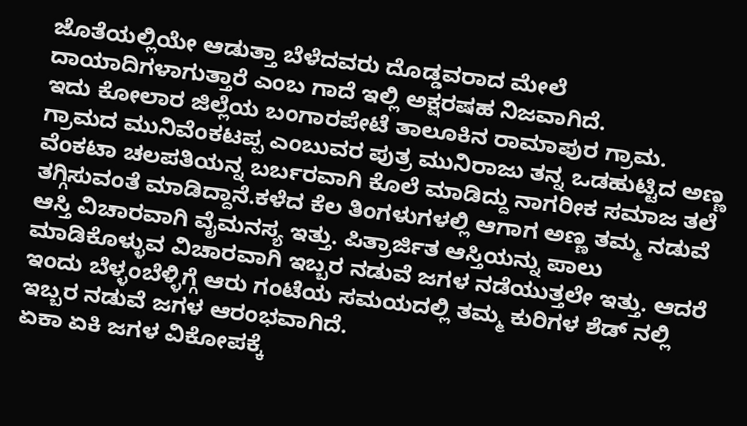ಜೊತೆಯಲ್ಲಿಯೇ ಆಡುತ್ತಾ ಬೆಳೆದವರು ದೊಡ್ಡವರಾದ ಮೇಲೆ ದಾಯಾದಿಗಳಾಗುತ್ತಾರೆ ಎಂಬ ಗಾದೆ ಇಲ್ಲಿ ಅಕ್ಷರಷಹ ನಿಜವಾಗಿದೆ.
ಇದು ಕೋಲಾರ ಜಿಲ್ಲೆಯ ಬಂಗಾರಪೇಟೆ ತಾಲೂಕಿನ ರಾಮಾಪುರ ಗ್ರಾಮ. ಗ್ರಾಮದ ಮುನಿವೆಂಕಟಪ್ಪ ಎಂಬುವರ ಪುತ್ರ ಮುನಿರಾಜು ತನ್ನ ಒಡಹುಟ್ಟಿದ ಅಣ್ಣ ವೆಂಕಟಾ ಚಲಪತಿಯನ್ನ ಬರ್ಬರವಾಗಿ ಕೊಲೆ ಮಾಡಿದ್ದು ನಾಗರೀಕ ಸಮಾಜ ತಲೆ ತಗ್ಗಿಸುವಂತೆ ಮಾಡಿದ್ದಾನೆ.ಕಳೆದ ಕೆಲ ತಿಂಗಳುಗಳಲ್ಲಿ ಆಗಾಗ ಅಣ್ಣ ತಮ್ಮ ನಡುವೆ ಆಸ್ತಿ ವಿಚಾರವಾಗಿ ವೈಮನಸ್ಯ ಇತ್ತು. ಪಿತ್ರಾರ್ಜಿತ ಆಸ್ತಿಯನ್ನು ಪಾಲು ಮಾಡಿಕೊಳ್ಳುವ ವಿಚಾರವಾಗಿ ಇಬ್ಬರ ನಡುವೆ ಜಗಳ ನಡೆಯುತ್ತಲೇ ಇತ್ತು. ಆದರೆ ಇಂದು ಬೆಳ್ಳಂಬೆಳ್ಳಿಗ್ಗೆ ಆರು ಗಂಟೆಯ ಸಮಯದಲ್ಲಿ ತಮ್ಮ ಕುರಿಗಳ ಶೆಡ್ ನಲ್ಲಿ ಇಬ್ಬರ ನಡುವೆ ಜಗಳ ಆರಂಭವಾಗಿದೆ.
ಏಕಾ ಏಕಿ ಜಗಳ ವಿಕೋಪಕ್ಕೆ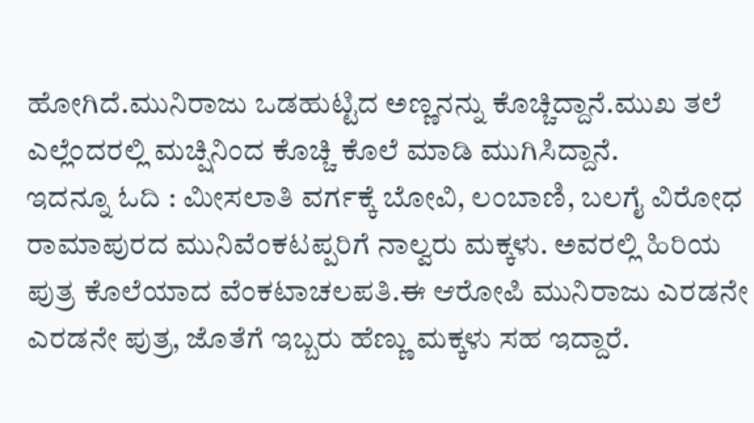ಹೋಗಿದೆ.ಮುನಿರಾಜು ಒಡಹುಟ್ಟಿದ ಅಣ್ಣನನ್ನು ಕೊಚ್ಚಿದ್ದಾನೆ.ಮುಖ ತಲೆ ಎಲ್ಲೆಂದರಲ್ಲಿ ಮಚ್ಷಿನಿಂದ ಕೊಚ್ಚಿ ಕೊಲೆ ಮಾಡಿ ಮುಗಿಸಿದ್ದಾನೆ.
ಇದನ್ನೂ ಓದಿ : ಮೀಸಲಾತಿ ವರ್ಗಕ್ಕೆ ಬೋವಿ, ಲಂಬಾಣಿ, ಬಲಗೈ ವಿರೋಧ
ರಾಮಾಪುರದ ಮುನಿವೆಂಕಟಪ್ಪರಿಗೆ ನಾಲ್ವರು ಮಕ್ಕಳು. ಅವರಲ್ಲಿ ಹಿರಿಯ ಪುತ್ರ ಕೊಲೆಯಾದ ವೆಂಕಟಾಚಲಪತಿ.ಈ ಆರೋಪಿ ಮುನಿರಾಜು ಎರಡನೇ ಎರಡನೇ ಪುತ್ರ, ಜೊತೆಗೆ ಇಬ್ಬರು ಹೆಣ್ಣು ಮಕ್ಕಳು ಸಹ ಇದ್ದಾರೆ.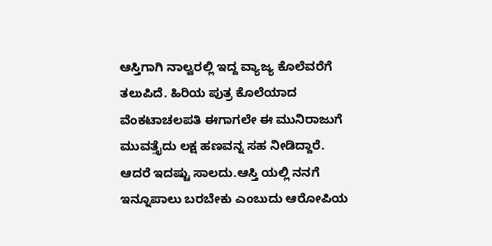ಆಸ್ತಿಗಾಗಿ ನಾಲ್ವರಲ್ಲಿ ಇದ್ದ ವ್ಯಾಜ್ಯ ಕೊಲೆವರೆಗೆ ತಲುಪಿದೆ. ಹಿರಿಯ ಪುತ್ರ ಕೊಲೆಯಾದ ವೆಂಕಟಾಚಲಪತಿ ಈಗಾಗಲೇ ಈ ಮುನಿರಾಜುಗೆ ಮುವತ್ತೈದು ಲಕ್ಷ ಹಣವನ್ನ ಸಹ ನೀಡಿದ್ದಾರೆ. ಆದರೆ ಇದಷ್ಟು ಸಾಲದು.ಆಸ್ತಿ ಯಲ್ಲಿ ನನಗೆ ಇನ್ನೂಪಾಲು ಬರಬೇಕು ಎಂಬುದು ಆರೋಪಿಯ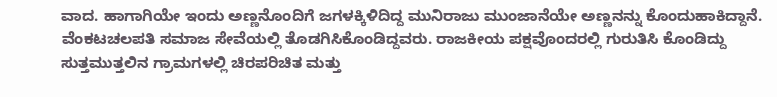ವಾದ. ಹಾಗಾಗಿಯೇ ಇಂದು ಅಣ್ಣನೊಂದಿಗೆ ಜಗಳಕ್ಕಿಳಿದಿದ್ದ ಮುನಿರಾಜು ಮುಂಜಾನೆಯೇ ಅಣ್ಣನನ್ನು ಕೊಂದುಹಾಕಿದ್ದಾನೆ.
ವೆಂಕಟಚಲಪತಿ ಸಮಾಜ ಸೇವೆಯಲ್ಲಿ ತೊಡಗಿಸಿಕೊಂಡಿದ್ದವರು. ರಾಜಕೀಯ ಪಕ್ಷವೊಂದರಲ್ಲಿ ಗುರುತಿಸಿ ಕೊಂಡಿದ್ದು ಸುತ್ತಮುತ್ತಲಿನ ಗ್ರಾಮಗಳಲ್ಲಿ ಚಿರಪರಿಚಿತ ಮತ್ತು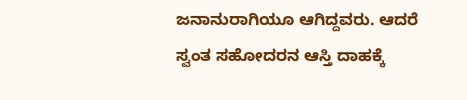ಜನಾನುರಾಗಿಯೂ ಆಗಿದ್ದವರು. ಆದರೆ ಸ್ವಂತ ಸಹೋದರನ ಆಸ್ತಿ ದಾಹಕ್ಕೆ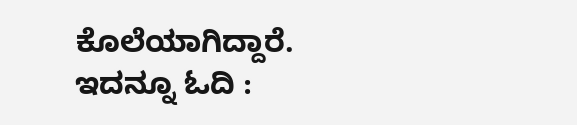ಕೊಲೆಯಾಗಿದ್ದಾರೆ.
ಇದನ್ನೂ ಓದಿ :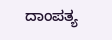ದಾಂಪತ್ಯ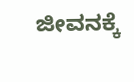ಜೀವನಕ್ಕೆ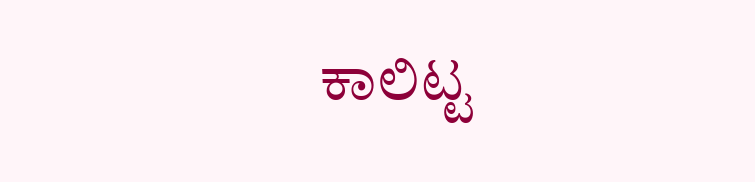ಕಾಲಿಟ್ಟ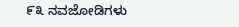೯೩ ನವಜೋಡಿಗಳು